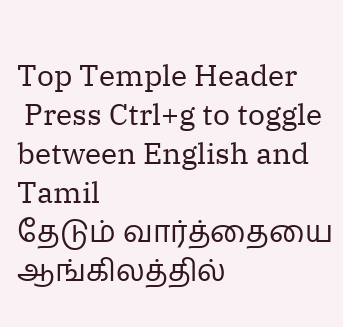Top Temple Header
 Press Ctrl+g to toggle between English and Tamil
தேடும் வார்த்தையை ஆங்கிலத்தில்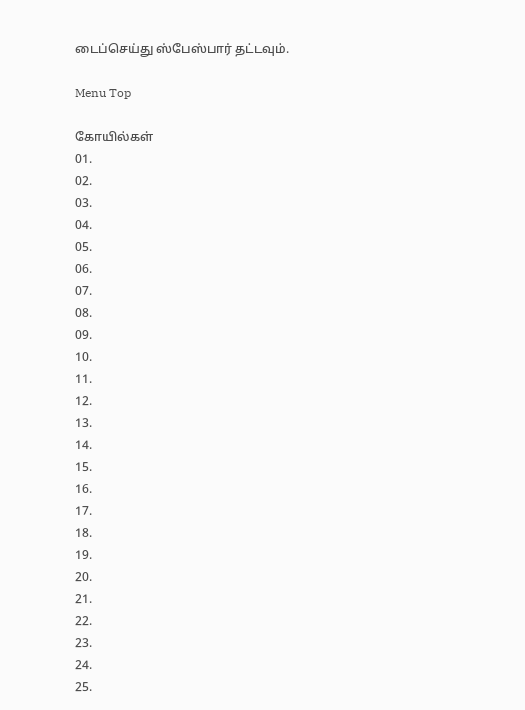டைப்செய்து ஸ்பேஸ்பார் தட்டவும்.

Menu Top

கோயில்கள்
01.
02.
03.
04.
05.
06.
07.
08.
09.
10.
11.
12.
13.
14.
15.
16.
17.
18.
19.
20.
21.
22.
23.
24.
25.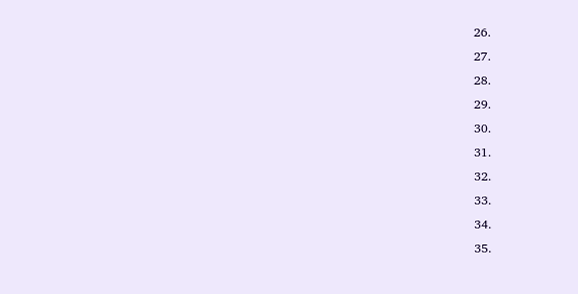26.
27.
28.
29.
30.
31.
32.
33.
34.
35.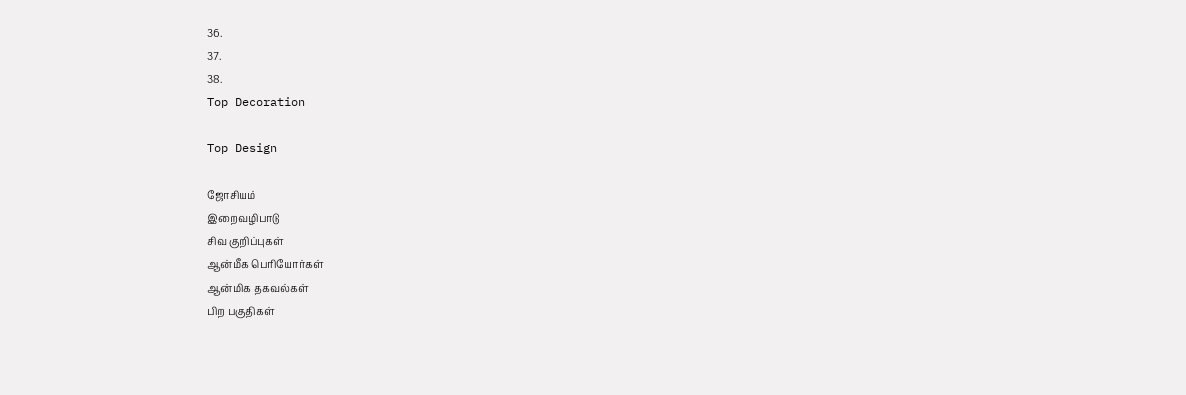36.
37.
38.
Top Decoration

Top Design

ஜோசியம்
இறைவழிபாடு
சிவ குறிப்புகள்
ஆன்மீக பெரியோர்கள்
ஆன்மிக தகவல்கள்
பிற பகுதிகள்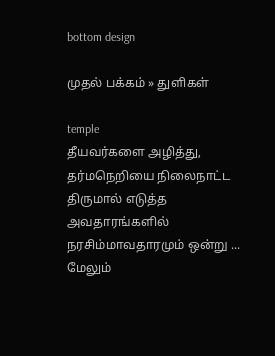bottom design

முதல் பக்கம் » துளிகள்

temple
தீயவர்களை அழித்து, தர்மநெறியை நிலைநாட்ட திருமால் எடுத்த அவதாரங்களில் நரசிம்மாவதாரமும் ஒன்று ... மேலும்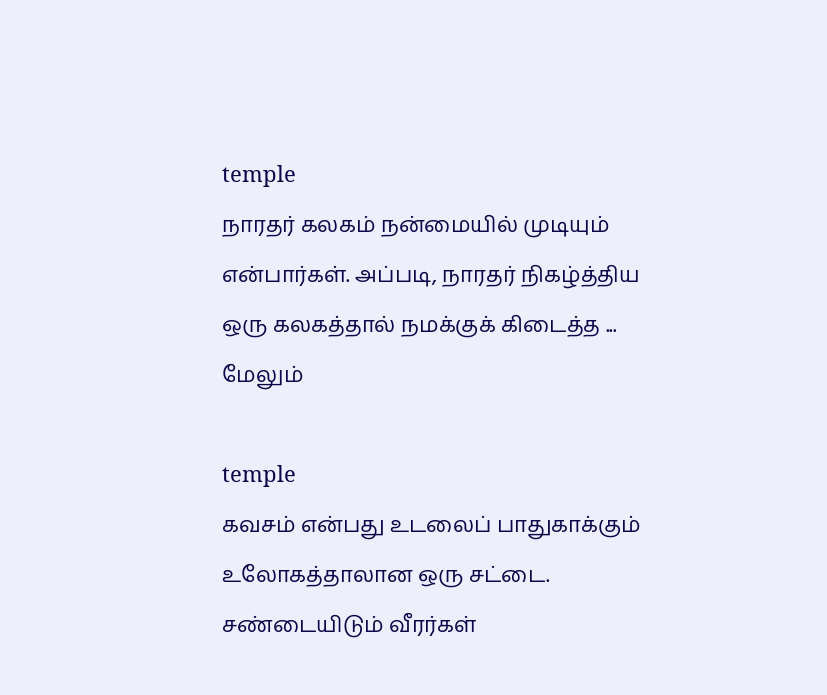temple
நாரதர் கலகம் நன்மையில் முடியும் என்பார்கள். அப்படி, நாரதர் நிகழ்த்திய ஒரு கலகத்தால் நமக்குக் கிடைத்த ... மேலும்

temple
கவசம் என்பது உடலைப் பாதுகாக்கும் உலோகத்தாலான ஒரு சட்டை. சண்டையிடும் வீரர்கள்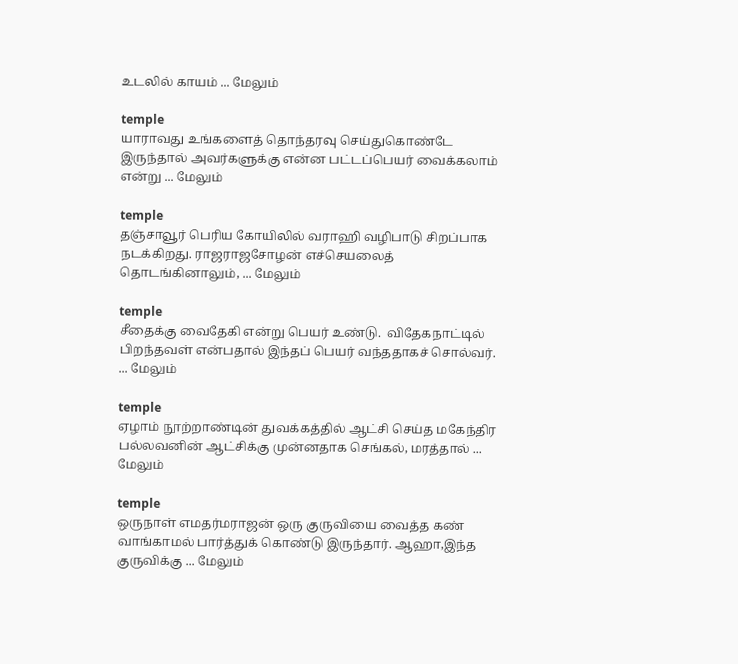உடலில் காயம் ... மேலும்

temple
யாராவது உங்களைத் தொந்தரவு செய்துகொண்டே இருந்தால் அவர்களுக்கு என்ன பட்டப்பெயர் வைக்கலாம் என்று ... மேலும்

temple
தஞ்சாவூர் பெரிய கோயிலில் வராஹி வழிபாடு சிறப்பாக நடக்கிறது. ராஜராஜசோழன் எச்செயலைத் தொடங்கினாலும், ... மேலும்

temple
சீதைக்கு வைதேகி என்று பெயர் உண்டு.  விதேகநாட்டில் பிறந்தவள் என்பதால் இந்தப் பெயர் வந்ததாகச் சொல்வர். ... மேலும்

temple
ஏழாம் நூற்றாண்டின் துவக்கத்தில் ஆட்சி செய்த மகேந்திர பல்லவனின் ஆட்சிக்கு முன்னதாக செங்கல், மரத்தால் ... மேலும்

temple
ஒருநாள் எமதர்மராஜன் ஒரு குருவியை வைத்த கண் வாங்காமல் பார்த்துக் கொண்டு இருந்தார். ஆஹா,இந்த குருவிக்கு ... மேலும்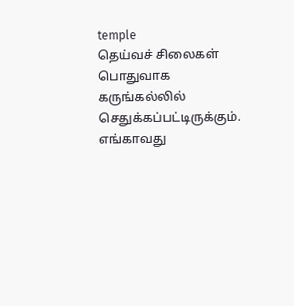temple
தெய்வச் சிலைகள் பொதுவாக கருங்கல்லில் செதுக்கப்பட்டிருக்கும். எங்காவது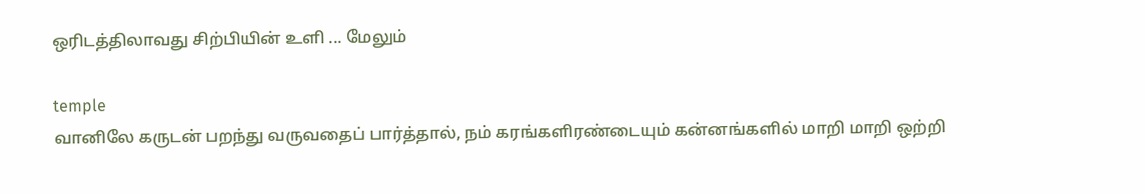ஒரிடத்திலாவது சிற்பியின் உளி ... மேலும்

temple
வானிலே கருடன் பறந்து வருவதைப் பார்த்தால், நம் கரங்களிரண்டையும் கன்னங்களில் மாறி மாறி ஒற்றி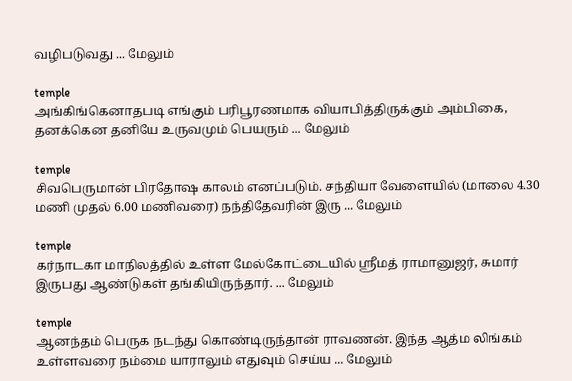வழிபடுவது ... மேலும்

temple
அங்கிங்கெனாதபடி எங்கும் பரிபூரணமாக வியாபித்திருக்கும் அம்பிகை, தனக்கென தனியே உருவமும் பெயரும் ... மேலும்

temple
சிவபெருமான் பிரதோஷ காலம் எனப்படும். சந்தியா வேளையில் (மாலை 4.30 மணி முதல் 6.00 மணிவரை) நந்திதேவரின் இரு ... மேலும்

temple
கர்நாடகா மாநிலத்தில் உள்ள மேல்கோட்டையில் ஸ்ரீமத் ராமானுஜர், சுமார் இருபது ஆண்டுகள் தங்கியிருந்தார். ... மேலும்

temple
ஆனந்தம் பெருக நடந்து கொண்டிருந்தான் ராவணன். இந்த ஆத்ம லிங்கம் உள்ளவரை நம்மை யாராலும் எதுவும் செய்ய ... மேலும்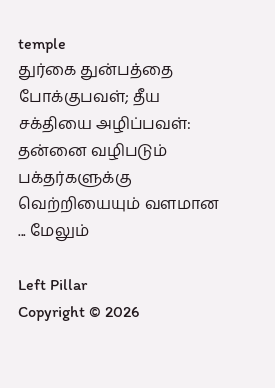temple
துர்கை துன்பத்தை போக்குபவள்; தீய சக்தியை அழிப்பவள்: தன்னை வழிபடும் பக்தர்களுக்கு வெற்றியையும் வளமான ... மேலும்

Left Pillar
Copyright © 2026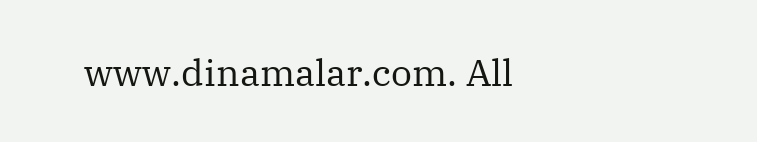www.dinamalar.com. All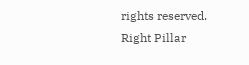rights reserved.
Right Pillar